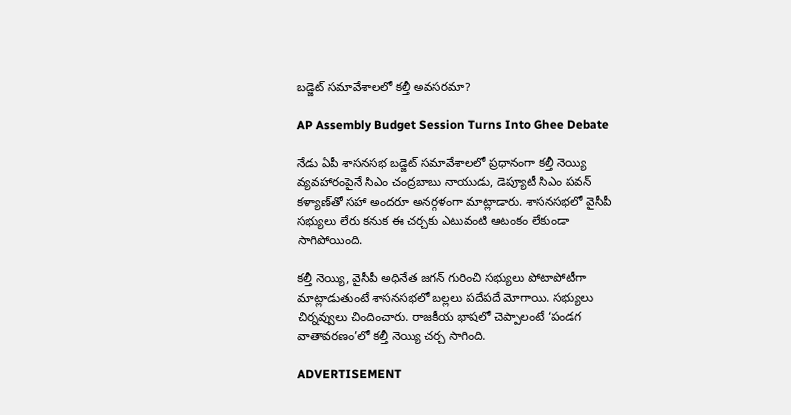బడ్జెట్‌ సమావేశాలలో కల్తీ అవసరమా?

AP Assembly Budget Session Turns Into Ghee Debate

నేడు ఏపీ శాసనసభ బడ్జెట్‌ సమావేశాలలో ప్రధానంగా కల్తీ నెయ్యి వ్యవహారంపైనే సిఎం చంద్రబాబు నాయుడు, డెప్యూటీ సిఎం పవన్ కళ్యాణ్‌తో సహా అందరూ అనర్గళంగా మాట్లాడారు. శాసనసభలో వైసీపీ సభ్యులు లేరు కనుక ఈ చర్చకు ఎటువంటి ఆటంకం లేకుండా సాగిపోయింది.

కల్తీ నెయ్యి, వైసీపీ అధినేత జగన్‌ గురించి సభ్యులు పోటాపోటీగా మాట్లాడుతుంటే శాసనసభలో బల్లలు పదేపదే మోగాయి. సభ్యులు చిర్నవ్వులు చిందించారు. రాజకీయ భాషలో చెప్పాలంటే ‘పండగ వాతావరణం’లో కల్తీ నెయ్యి చర్చ సాగింది.

ADVERTISEMENT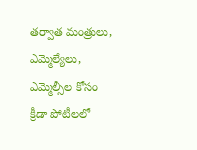తర్వాత మంత్రులు, ఎమ్మెల్యేలు, ఎమ్మెల్సీల కోసం క్రీడా పోటీలలో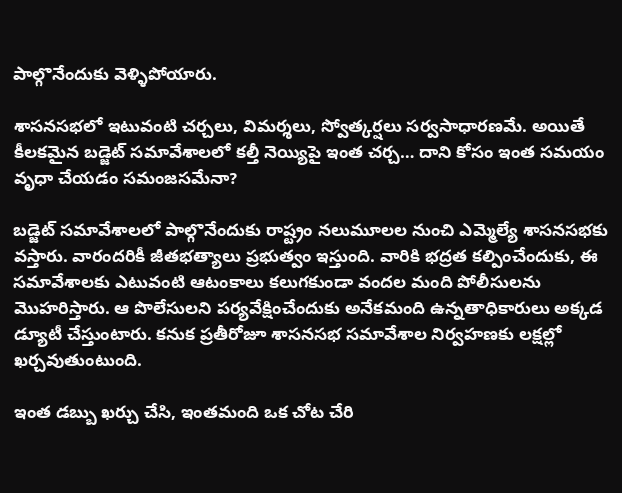పాల్గొనేందుకు వెళ్ళిపోయారు.

శాసనసభలో ఇటువంటి చర్చలు, విమర్శలు, స్వోత్కర్షలు సర్వసాధారణమే. అయితే కీలకమైన బడ్జెట్‌ సమావేశాలలో కల్తీ నెయ్యిపై ఇంత చర్చ… దాని కోసం ఇంత సమయం వృధా చేయడం సమంజసమేనా?

బడ్జెట్‌ సమావేశాలలో పాల్గొనేందుకు రాష్ట్రం నలుమూలల నుంచి ఎమ్మెల్యే శాసనసభకు వస్తారు. వారందరికీ జీతభత్యాలు ప్రభుత్వం ఇస్తుంది. వారికి భద్రత కల్పించేందుకు, ఈ సమావేశాలకు ఎటువంటి ఆటంకాలు కలుగకుండా వందల మంది పోలీసులను మొహరిస్తారు. ఆ పొలేసులని పర్యవేక్షించేందుకు అనేకమంది ఉన్నతాధికారులు అక్కడ డ్యూటీ చేస్తుంటారు. కనుక ప్రతీరోజూ శాసనసభ సమావేశాల నిర్వహణకు లక్షల్లో ఖర్చవుతుంటుంది.

ఇంత డబ్బు ఖర్చు చేసి, ఇంతమంది ఒక చోట చేరి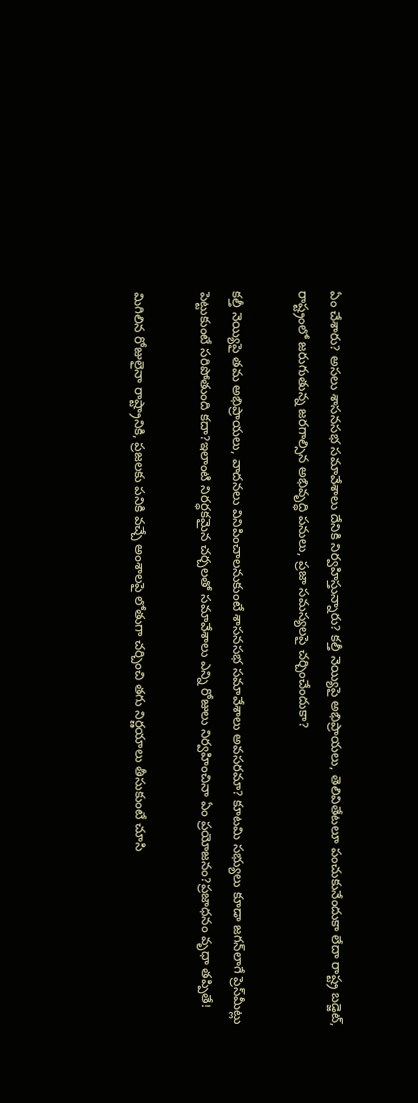ఏం చేశారు? అసలు శాసనసభ సమావేశాలు దేనికి నిర్వహిస్తున్నారు? కల్తీ నెయ్యిపై అభిప్రాయలు, తెలివితేటలూ పంచుకునేందుకా లేదా రాష్ట్ర బడ్జెట్‌, రాష్ట్రంలో జరుగుతున్న జరగాల్సిన అభివృద్ధి పనులు, ప్రజా సమస్యలపై చర్చించేందుకా?

కల్తీ నెయ్యిపై తమ అభిప్రాయలు, వాదనలు వినిపించాలనుకుంటే శాసనసభ సమావేశాలు అవసరమా? కూటమి సభ్యులు కూడా జగన్‌లాగే ప్రెస్‌మీట్లు పెట్టుకుంటే సరిపోతుంది కదా?ఇలాంటి నిరర్ధకమైన చర్చలతో సమావేశాలు ఎన్ని రోజులు నిర్వహించినా ఏం ప్రయోజనం?ప్రజాధనం వృధా తప్పితే!

మిగిలిన రోజులైనా రాష్ట్రానికి, ప్రజలకు పనికి వచ్చే అంశాలపై లోతుగా చర్చించి తగు నిర్ణయాలు తీసుకుంటే చూసి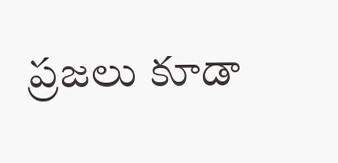ప్రజలు కూడా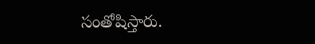సంతోషిస్తారు.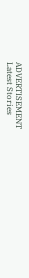ADVERTISEMENT
Latest Stories